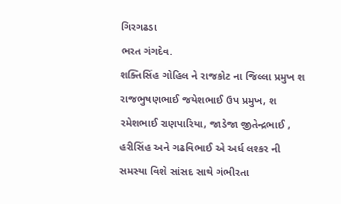ગિરગઢડા
ભરત ગંગદેવ.
શક્તિસિંહ ગોહિલ ને રાજકોટ ના જિલ્લા પ્રમુખ શ રાજભુષણભાઈ જયેશભાઈ ઉપ પ્રમુખ, શ રમેશભાઈ રાણપારિયા, જાડેજા જીતેન્દ્રભાઈ , હરીસિંહ અને ગઢવિભાઈ એ અર્ધ લશ્કર ની સમસ્યા વિશે સાંસદ સાથે ગંભીરતા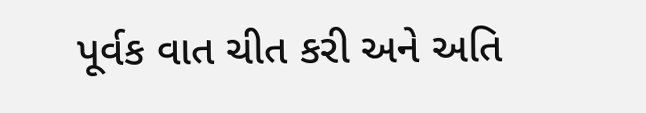પૂર્વક વાત ચીત કરી અને અતિ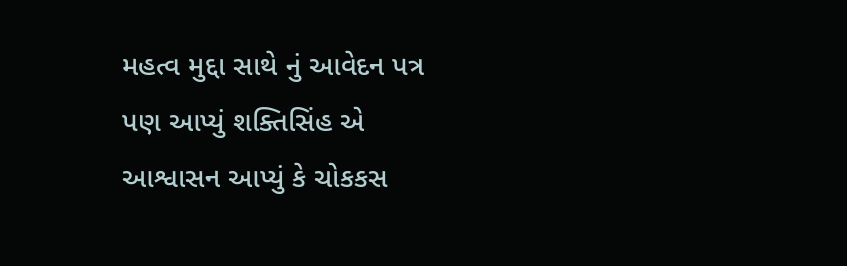મહત્વ મુદ્દા સાથે નું આવેદન પત્ર પણ આપ્યું શક્તિસિંહ એ આશ્વાસન આપ્યું કે ચોકકસ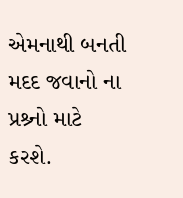એમનાથી બનતી મદદ જવાનો ના પ્રશ્ર્નો માટે કરશે.